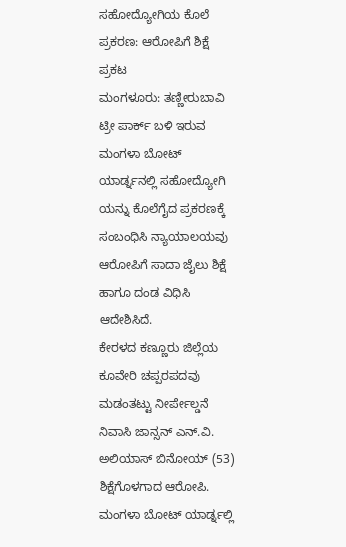ಸಹೋದ್ಯೋಗಿಯ ಕೊಲೆ ಪ್ರಕರಣ: ಆರೋಪಿಗೆ ಶಿಕ್ಷೆ ಪ್ರಕಟ
ಮಂಗಳೂರು: ತಣ್ಣೀರುಬಾವಿ ಟ್ರೀ ಪಾರ್ಕ್ ಬಳಿ ಇರುವ ಮಂಗಳಾ ಬೋಟ್ ಯಾರ್ಡ್ನನಲ್ಲಿ ಸಹೋದ್ಯೋಗಿ ಯನ್ನು ಕೊಲೆಗೈದ ಪ್ರಕರಣಕ್ಕೆ ಸಂಬಂಧಿಸಿ ನ್ಯಾಯಾಲಯವು ಆರೋಪಿಗೆ ಸಾದಾ ಜೈಲು ಶಿಕ್ಷೆ ಹಾಗೂ ದಂಡ ವಿಧಿಸಿ ಆದೇಶಿಸಿದೆ.
ಕೇರಳದ ಕಣ್ಣೂರು ಜಿಲ್ಲೆಯ ಕೂವೇರಿ ಚಪ್ಪರಪದವು ಮಡಂತಟ್ಟು ನೀರ್ಪೇಲ್ಡನೆ ನಿವಾಸಿ ಜಾನ್ಸನ್ ಎನ್.ವಿ. ಅಲಿಯಾಸ್ ಬಿನೋಯ್ (53) ಶಿಕ್ಷೆಗೊಳಗಾದ ಆರೋಪಿ.
ಮಂಗಳಾ ಬೋಟ್ ಯಾರ್ಡ್ನಲ್ಲಿ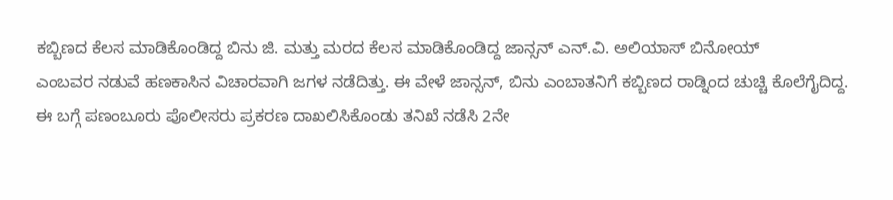ಕಬ್ಬಿಣದ ಕೆಲಸ ಮಾಡಿಕೊಂಡಿದ್ದ ಬಿನು ಜಿ. ಮತ್ತು ಮರದ ಕೆಲಸ ಮಾಡಿಕೊಂಡಿದ್ದ ಜಾನ್ಸನ್ ಎನ್.ವಿ. ಅಲಿಯಾಸ್ ಬಿನೋಯ್
ಎಂಬವರ ನಡುವೆ ಹಣಕಾಸಿನ ವಿಚಾರವಾಗಿ ಜಗಳ ನಡೆದಿತ್ತು. ಈ ವೇಳೆ ಜಾನ್ಸನ್, ಬಿನು ಎಂಬಾತನಿಗೆ ಕಬ್ಬಿಣದ ರಾಡ್ನಿಂದ ಚುಚ್ಚಿ ಕೊಲೆಗೈದಿದ್ದ.
ಈ ಬಗ್ಗೆ ಪಣಂಬೂರು ಪೊಲೀಸರು ಪ್ರಕರಣ ದಾಖಲಿಸಿಕೊಂಡು ತನಿಖೆ ನಡೆಸಿ 2ನೇ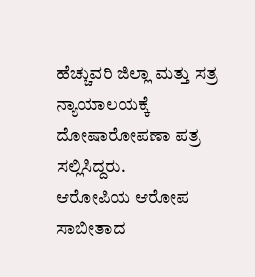ಹೆಚ್ಚುವರಿ ಜಿಲ್ಲಾ ಮತ್ತು ಸತ್ರ ನ್ಯಾಯಾಲಯಕ್ಕೆ ದೋಷಾರೋಪಣಾ ಪತ್ರ ಸಲ್ಲಿಸಿದ್ದರು.
ಆರೋಪಿಯ ಆರೋಪ ಸಾಬೀತಾದ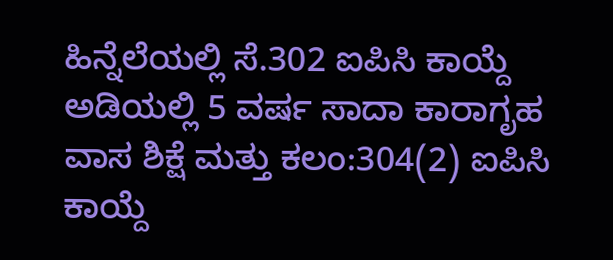ಹಿನ್ನೆಲೆಯಲ್ಲಿ ಸೆ.302 ಐಪಿಸಿ ಕಾಯ್ದೆ ಅಡಿಯಲ್ಲಿ 5 ವರ್ಷ ಸಾದಾ ಕಾರಾಗೃಹ ವಾಸ ಶಿಕ್ಷೆ ಮತ್ತು ಕಲಂ:304(2) ಐಪಿಸಿ ಕಾಯ್ದೆ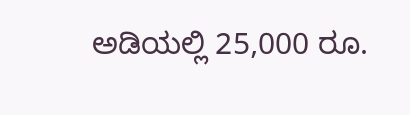ಅಡಿಯಲ್ಲಿ 25,000 ರೂ.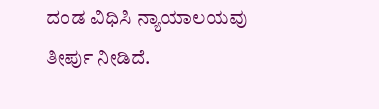ದಂಡ ವಿಧಿಸಿ ನ್ಯಾಯಾಲಯವು ತೀರ್ಪು ನೀಡಿದೆ.